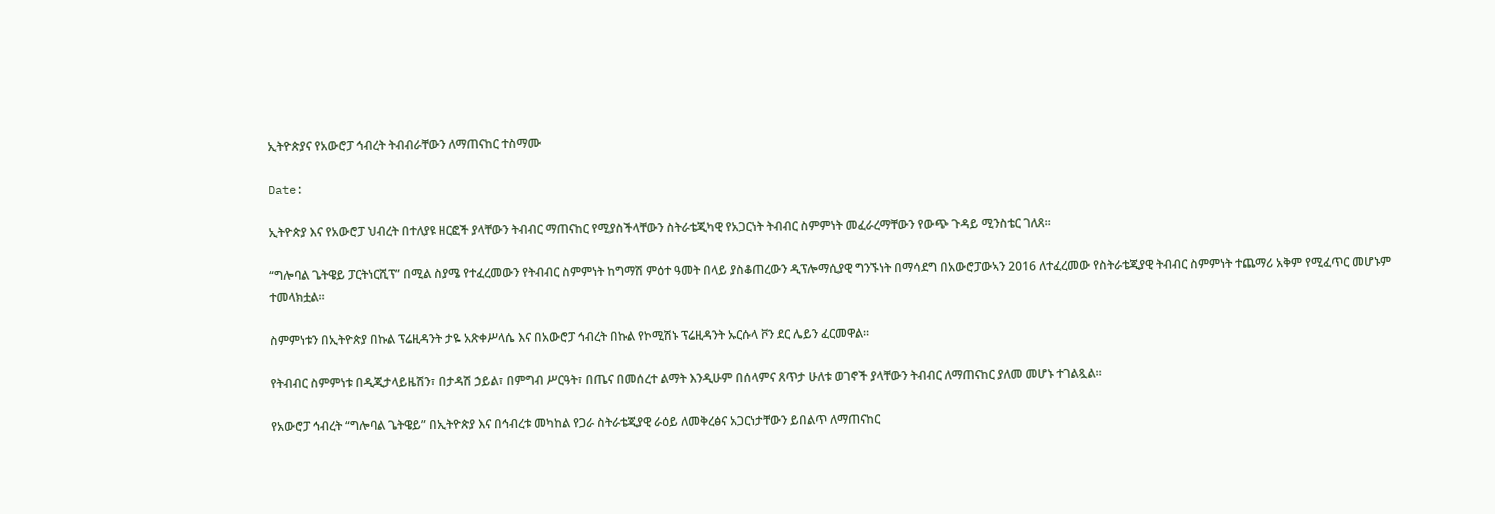ኢትዮጵያና የአውሮፓ ኅብረት ትብብራቸውን ለማጠናከር ተስማሙ

Date:

ኢትዮጵያ እና የአውሮፓ ህብረት በተለያዩ ዘርፎች ያላቸውን ትብብር ማጠናከር የሚያስችላቸውን ስትራቴጂካዊ የአጋርነት ትብብር ስምምነት መፈራረማቸውን የውጭ ጉዳይ ሚንስቴር ገለጸ።

“ግሎባል ጌትዌይ ፓርትነርሺፕ” በሚል ስያሜ የተፈረመውን የትብብር ስምምነት ከግማሽ ምዕተ ዓመት በላይ ያስቆጠረውን ዲፕሎማሲያዊ ግንኙነት በማሳደግ በአውሮፓውኣን 2016 ለተፈረመው የስትራቴጂያዊ ትብብር ስምምነት ተጨማሪ አቅም የሚፈጥር መሆኑም ተመላክቷል።

ስምምነቱን በኢትዮጵያ በኩል ፕሬዚዳንት ታዬ አጽቀሥላሴ እና በአውሮፓ ኅብረት በኩል የኮሚሽኑ ፕሬዚዳንት ኡርሱላ ቮን ደር ሌይን ፈርመዋል።

የትብብር ስምምነቱ በዲጂታላይዜሽን፣ በታዳሽ ኃይል፣ በምግብ ሥርዓት፣ በጤና በመሰረተ ልማት እንዲሁም በሰላምና ጸጥታ ሁለቱ ወገኖች ያላቸውን ትብብር ለማጠናከር ያለመ መሆኑ ተገልጿል።

የአውሮፓ ኅብረት “ግሎባል ጌትዌይ” በኢትዮጵያ እና በኅብረቱ መካከል የጋራ ስትራቴጂያዊ ራዕይ ለመቅረፅና አጋርነታቸውን ይበልጥ ለማጠናከር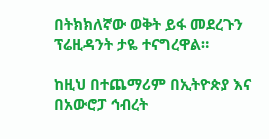በትክክለኛው ወቅት ይፋ መደረጉን ፕሬዚዳንት ታዬ ተናግረዋል።

ከዚህ በተጨማሪም በኢትዮጵያ እና በአውሮፓ ኅብረት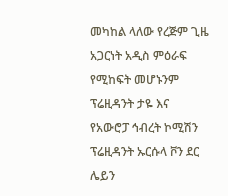መካከል ላለው የረጅም ጊዜ አጋርነት አዲስ ምዕራፍ የሚከፍት መሆኑንም ፕሬዚዳንት ታዬ እና የአውሮፓ ኅብረት ኮሚሽን ፕሬዚዳንት ኡርሱላ ቮን ደር ሌይን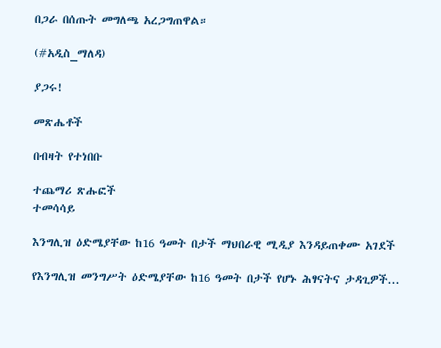በጋራ በሰጡት መግለጫ አረጋግጠዋል።

(#አዲስ_ማለዳ)

ያጋሩ!

መጽሔቶች

በብዛት የተነበቡ

ተጨማሪ ጽሑፎች
ተመሳሳይ

እንግሊዝ ዕድሜያቸው ከ16 ዓመት በታች ማህበራዊ ሚዲያ እንዳይጠቀሙ አገደች

የእንግሊዝ መንግሥት ዕድሜያቸው ከ16 ዓመት በታች የሆኑ ሕፃናትና ታዳጊዎች...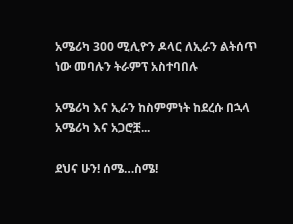አሜሪካ 300 ሚሊዮን ዶላር ለኢራን ልትሰጥ ነው መባሉን ትራምፕ አስተባበሉ

አሜሪካ እና ኢራን ከስምምነት ከደረሱ በኋላ አሜሪካ እና አጋሮቿ...

ደህና ሁን! ሰሜ…ስሜ!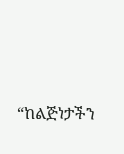“ከልጅነታችን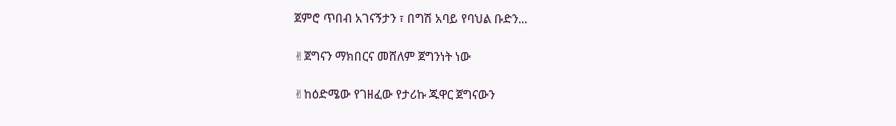ጀምሮ ጥበብ አገናኝታን ፣ በግሽ አባይ የባህል ቡድን...

✌ጀግናን ማክበርና መሸለም ጀግንነት ነው

✌ከዕድሜው የገዘፈው የታሪኩ ጁዋር ጀግናውን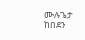ሙሉጌታ ከበደን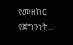የመዘከር የጀግንነት...